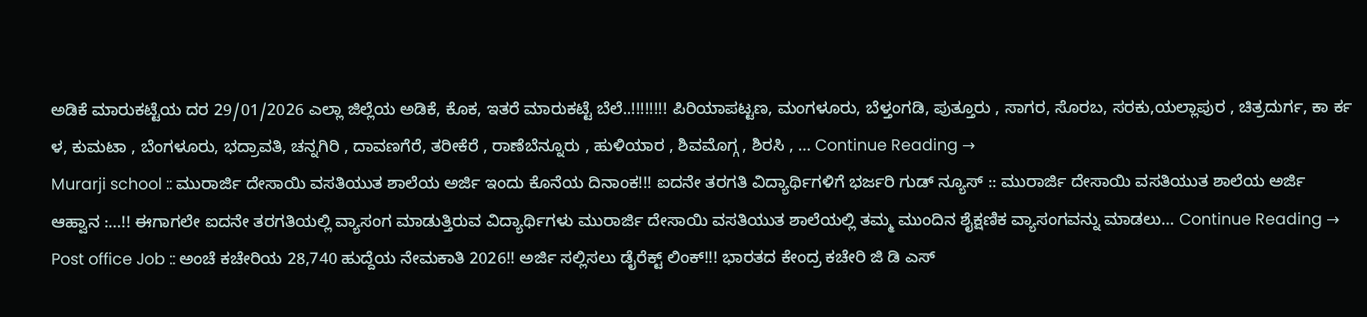ಅಡಿಕೆ ಮಾರುಕಟ್ಟೆಯ ದರ 29/01/2026 ಎಲ್ಲಾ ಜಿಲ್ಲೆಯ ಅಡಿಕೆ, ಕೊಕ, ಇತರೆ ಮಾರುಕಟ್ಟೆ ಬೆಲೆ..!!!!!!!! ಪಿರಿಯಾಪಟ್ಟಣ, ಮಂಗಳೂರು, ಬೆಳ್ತಂಗಡಿ, ಪುತ್ತೂರು , ಸಾಗರ, ಸೊರಬ, ಸರಕು,ಯಲ್ಲಾಪುರ , ಚಿತ್ರದುರ್ಗ, ಕಾ ರ್ಕ ಳ, ಕುಮಟಾ , ಬೆಂಗಳೂರು, ಭದ್ರಾವತಿ, ಚನ್ನಗಿರಿ , ದಾವಣಗೆರೆ, ತರೀಕೆರೆ , ರಾಣೆಬೆನ್ನೂರು , ಹುಳಿಯಾರ , ಶಿವಮೊಗ್ಗ , ಶಿರಸಿ , … Continue Reading →
Murarji school :: ಮುರಾರ್ಜಿ ದೇಸಾಯಿ ವಸತಿಯುತ ಶಾಲೆಯ ಅರ್ಜಿ ಇಂದು ಕೊನೆಯ ದಿನಾಂಕ!!! ಐದನೇ ತರಗತಿ ವಿದ್ಯಾರ್ಥಿಗಳಿಗೆ ಭರ್ಜರಿ ಗುಡ್ ನ್ಯೂಸ್ :: ಮುರಾರ್ಜಿ ದೇಸಾಯಿ ವಸತಿಯುತ ಶಾಲೆಯ ಅರ್ಜಿ ಆಹ್ವಾನ :…!! ಈಗಾಗಲೇ ಐದನೇ ತರಗತಿಯಲ್ಲಿ ವ್ಯಾಸಂಗ ಮಾಡುತ್ತಿರುವ ವಿದ್ಯಾರ್ಥಿಗಳು ಮುರಾರ್ಜಿ ದೇಸಾಯಿ ವಸತಿಯುತ ಶಾಲೆಯಲ್ಲಿ ತಮ್ಮ ಮುಂದಿನ ಶೈಕ್ಷಣಿಕ ವ್ಯಾಸಂಗವನ್ನು ಮಾಡಲು… Continue Reading →
Post office Job :: ಅಂಚೆ ಕಚೇರಿಯ 28,740 ಹುದ್ದೆಯ ನೇಮಕಾತಿ 2026!! ಅರ್ಜಿ ಸಲ್ಲಿಸಲು ಡೈರೆಕ್ಟ್ ಲಿಂಕ್!!! ಭಾರತದ ಕೇಂದ್ರ ಕಚೇರಿ ಜಿ ಡಿ ಎಸ್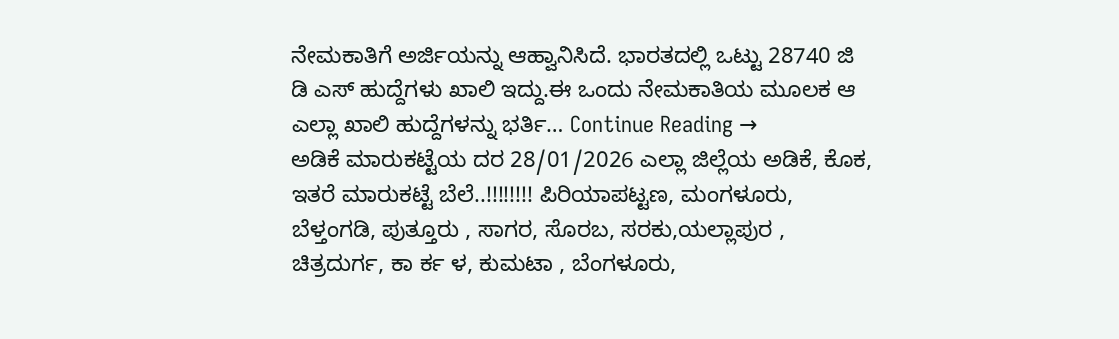ನೇಮಕಾತಿಗೆ ಅರ್ಜಿಯನ್ನು ಆಹ್ವಾನಿಸಿದೆ. ಭಾರತದಲ್ಲಿ ಒಟ್ಟು 28740 ಜಿ ಡಿ ಎಸ್ ಹುದ್ದೆಗಳು ಖಾಲಿ ಇದ್ದು.ಈ ಒಂದು ನೇಮಕಾತಿಯ ಮೂಲಕ ಆ ಎಲ್ಲಾ ಖಾಲಿ ಹುದ್ದೆಗಳನ್ನು ಭರ್ತಿ… Continue Reading →
ಅಡಿಕೆ ಮಾರುಕಟ್ಟೆಯ ದರ 28/01/2026 ಎಲ್ಲಾ ಜಿಲ್ಲೆಯ ಅಡಿಕೆ, ಕೊಕ, ಇತರೆ ಮಾರುಕಟ್ಟೆ ಬೆಲೆ..!!!!!!!! ಪಿರಿಯಾಪಟ್ಟಣ, ಮಂಗಳೂರು, ಬೆಳ್ತಂಗಡಿ, ಪುತ್ತೂರು , ಸಾಗರ, ಸೊರಬ, ಸರಕು,ಯಲ್ಲಾಪುರ , ಚಿತ್ರದುರ್ಗ, ಕಾ ರ್ಕ ಳ, ಕುಮಟಾ , ಬೆಂಗಳೂರು,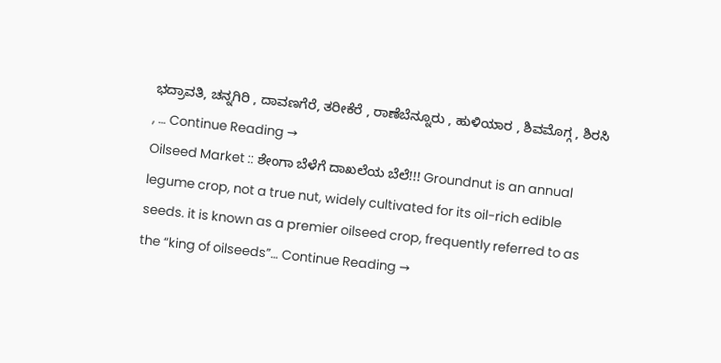ಭದ್ರಾವತಿ, ಚನ್ನಗಿರಿ , ದಾವಣಗೆರೆ, ತರೀಕೆರೆ , ರಾಣೆಬೆನ್ನೂರು , ಹುಳಿಯಾರ , ಶಿವಮೊಗ್ಗ , ಶಿರಸಿ , … Continue Reading →
Oilseed Market :: ಶೇಂಗಾ ಬೆಳೆಗೆ ದಾಖಲೆಯ ಬೆಲೆ!!! Groundnut is an annual legume crop, not a true nut, widely cultivated for its oil-rich edible seeds. it is known as a premier oilseed crop, frequently referred to as the “king of oilseeds”… Continue Reading →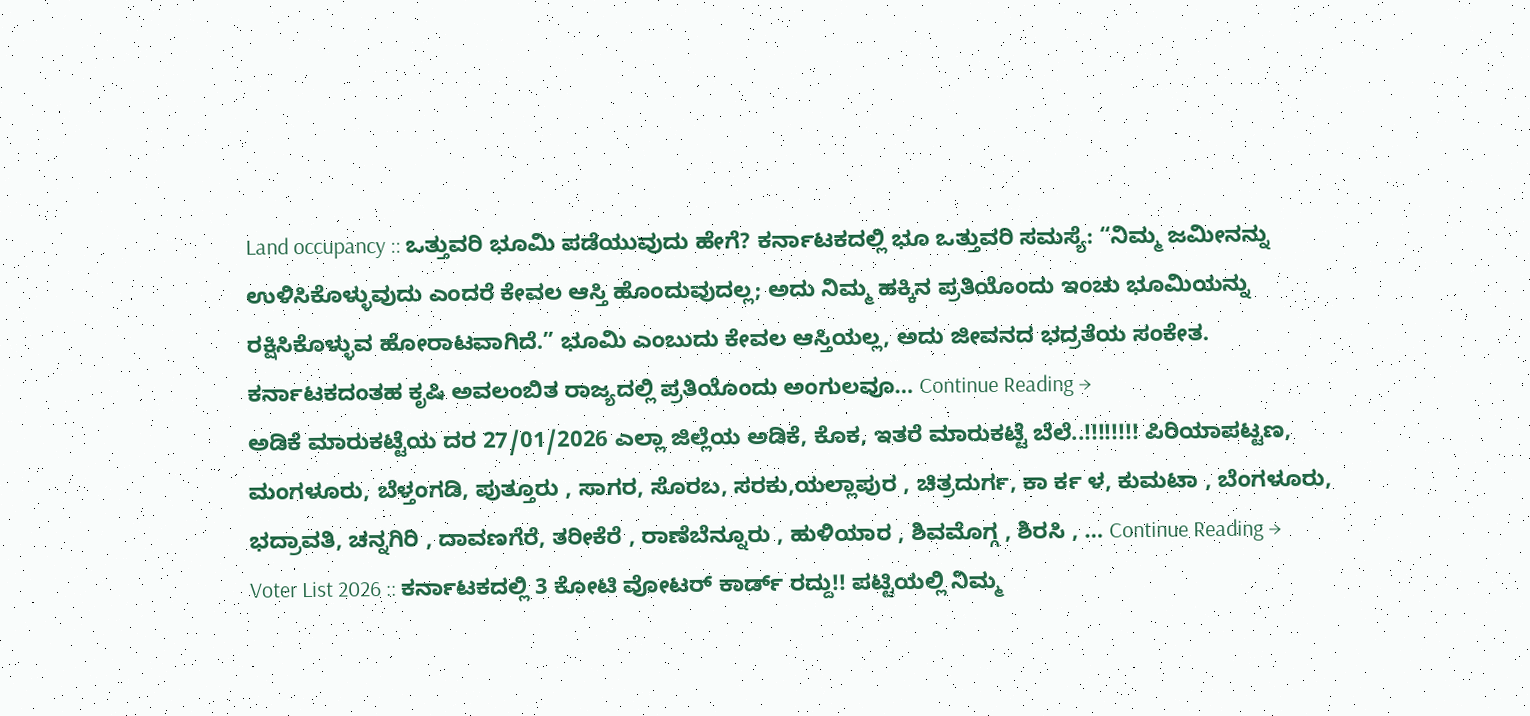Land occupancy :: ಒತ್ತುವರಿ ಭೂಮಿ ಪಡೆಯುವುದು ಹೇಗೆ? ಕರ್ನಾಟಕದಲ್ಲಿ ಭೂ ಒತ್ತುವರಿ ಸಮಸ್ಯೆ: “ನಿಮ್ಮ ಜಮೀನನ್ನು ಉಳಿಸಿಕೊಳ್ಳುವುದು ಎಂದರೆ ಕೇವಲ ಆಸ್ತಿ ಹೊಂದುವುದಲ್ಲ; ಅದು ನಿಮ್ಮ ಹಕ್ಕಿನ ಪ್ರತಿಯೊಂದು ಇಂಚು ಭೂಮಿಯನ್ನು ರಕ್ಷಿಸಿಕೊಳ್ಳುವ ಹೋರಾಟವಾಗಿದೆ.” ಭೂಮಿ ಎಂಬುದು ಕೇವಲ ಆಸ್ತಿಯಲ್ಲ, ಅದು ಜೀವನದ ಭದ್ರತೆಯ ಸಂಕೇತ. ಕರ್ನಾಟಕದಂತಹ ಕೃಷಿ ಅವಲಂಬಿತ ರಾಜ್ಯದಲ್ಲಿ ಪ್ರತಿಯೊಂದು ಅಂಗುಲವೂ… Continue Reading →
ಅಡಿಕೆ ಮಾರುಕಟ್ಟೆಯ ದರ 27/01/2026 ಎಲ್ಲಾ ಜಿಲ್ಲೆಯ ಅಡಿಕೆ, ಕೊಕ, ಇತರೆ ಮಾರುಕಟ್ಟೆ ಬೆಲೆ..!!!!!!!! ಪಿರಿಯಾಪಟ್ಟಣ, ಮಂಗಳೂರು, ಬೆಳ್ತಂಗಡಿ, ಪುತ್ತೂರು , ಸಾಗರ, ಸೊರಬ, ಸರಕು,ಯಲ್ಲಾಪುರ , ಚಿತ್ರದುರ್ಗ, ಕಾ ರ್ಕ ಳ, ಕುಮಟಾ , ಬೆಂಗಳೂರು, ಭದ್ರಾವತಿ, ಚನ್ನಗಿರಿ , ದಾವಣಗೆರೆ, ತರೀಕೆರೆ , ರಾಣೆಬೆನ್ನೂರು , ಹುಳಿಯಾರ , ಶಿವಮೊಗ್ಗ , ಶಿರಸಿ , … Continue Reading →
Voter List 2026 :: ಕರ್ನಾಟಕದಲ್ಲಿ 3 ಕೋಟಿ ವೋಟರ್ ಕಾರ್ಡ್ ರದ್ದು!! ಪಟ್ಟಿಯಲ್ಲಿ ನಿಮ್ಮ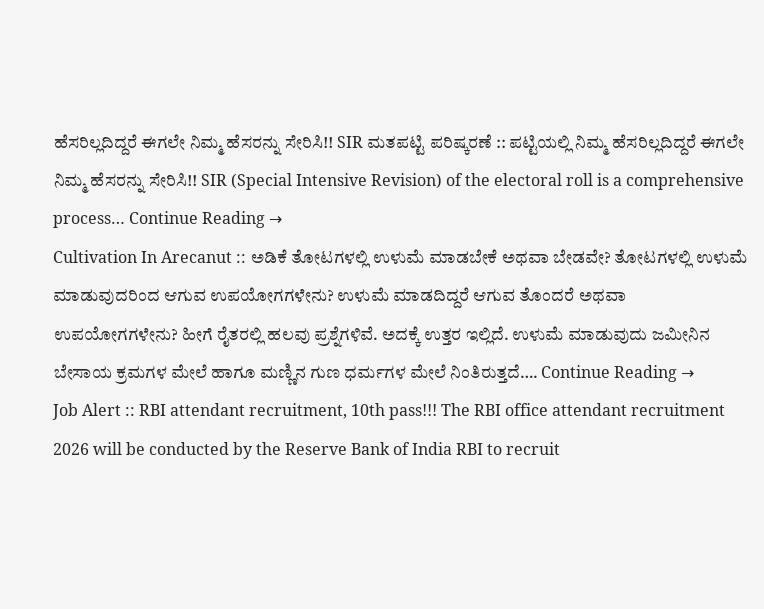ಹೆಸರಿಲ್ಲದಿದ್ದರೆ ಈಗಲೇ ನಿಮ್ಮ ಹೆಸರನ್ನು ಸೇರಿಸಿ!! SIR ಮತಪಟ್ಟಿ ಪರಿಷ್ಕರಣೆ :: ಪಟ್ಟಿಯಲ್ಲಿ ನಿಮ್ಮ ಹೆಸರಿಲ್ಲದಿದ್ದರೆ ಈಗಲೇ ನಿಮ್ಮ ಹೆಸರನ್ನು ಸೇರಿಸಿ!! SIR (Special Intensive Revision) of the electoral roll is a comprehensive process… Continue Reading →
Cultivation In Arecanut :: ಅಡಿಕೆ ತೋಟಗಳಲ್ಲಿ ಉಳುಮೆ ಮಾಡಬೇಕೆ ಅಥವಾ ಬೇಡವೇ? ತೋಟಗಳಲ್ಲಿ ಉಳುಮೆ ಮಾಡುವುದರಿಂದ ಆಗುವ ಉಪಯೋಗಗಳೇನು? ಉಳುಮೆ ಮಾಡದಿದ್ದರೆ ಆಗುವ ತೊಂದರೆ ಅಥವಾ ಉಪಯೋಗಗಳೇನು? ಹೀಗೆ ರೈತರಲ್ಲಿ ಹಲವು ಪ್ರಶ್ನೆಗಳಿವೆ. ಅದಕ್ಕೆ ಉತ್ತರ ಇಲ್ಲಿದೆ. ಉಳುಮೆ ಮಾಡುವುದು ಜಮೀನಿನ ಬೇಸಾಯ ಕ್ರಮಗಳ ಮೇಲೆ ಹಾಗೂ ಮಣ್ಣಿನ ಗುಣ ಧರ್ಮಗಳ ಮೇಲೆ ನಿಂತಿರುತ್ತದೆ…. Continue Reading →
Job Alert :: RBI attendant recruitment, 10th pass!!! The RBI office attendant recruitment 2026 will be conducted by the Reserve Bank of India RBI to recruit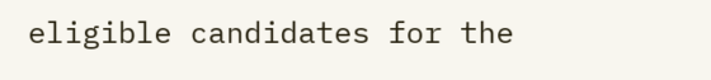eligible candidates for the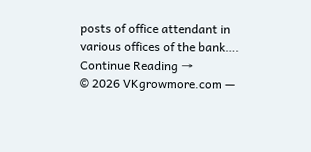posts of office attendant in various offices of the bank…. Continue Reading →
© 2026 VKgrowmore.com —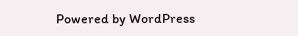Powered by WordPress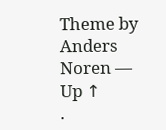Theme by Anders Noren — Up ↑
.